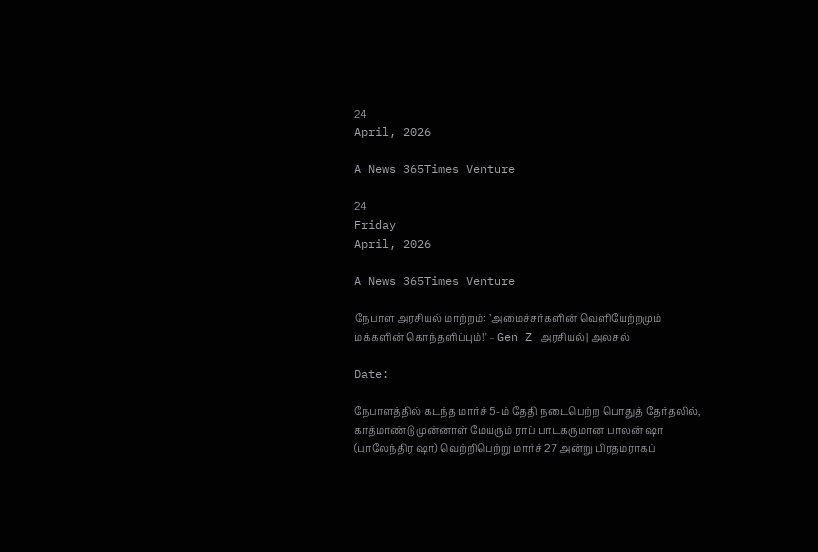24
April, 2026

A News 365Times Venture

24
Friday
April, 2026

A News 365Times Venture

நேபாள அரசியல் மாற்றம்: `அமைச்சர்களின் வெளியேற்றமும் மக்களின் கொந்தளிப்பும்!' – Gen Z அரசியல்| அலசல்

Date:

நேபாளத்தில் கடந்த மார்ச் 5-ம் தேதி நடைபெற்ற பொதுத் தேர்தலில், காத்மாண்டு முன்னாள் மேயரும் ராப் பாடகருமான பாலன் ஷா (பாலேந்திர ஷா) வெற்றிபெற்று மார்ச் 27 அன்று பிரதமராகப்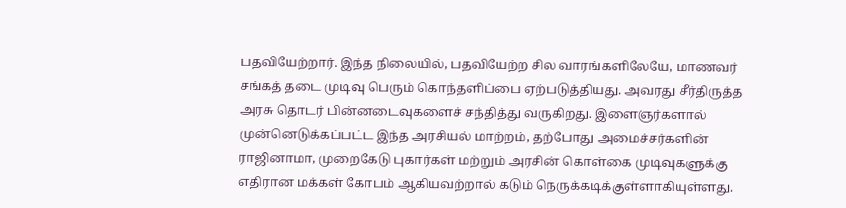பதவியேற்றார். இந்த நிலையில், பதவியேற்ற சில வாரங்களிலேயே, மாணவர் சங்கத் தடை முடிவு பெரும் கொந்தளிப்பை ஏற்படுத்தியது. அவரது சீர்திருத்த அரசு தொடர் பின்னடைவுகளைச் சந்தித்து வருகிறது. இளைஞர்களால் முன்னெடுக்கப்பட்ட இந்த அரசியல் மாற்றம், தற்போது அமைச்சர்களின் ராஜினாமா, முறைகேடு புகார்கள் மற்றும் அரசின் கொள்கை முடிவுகளுக்கு எதிரான மக்கள் கோபம் ஆகியவற்றால் கடும் நெருக்கடிக்குள்ளாகியுள்ளது.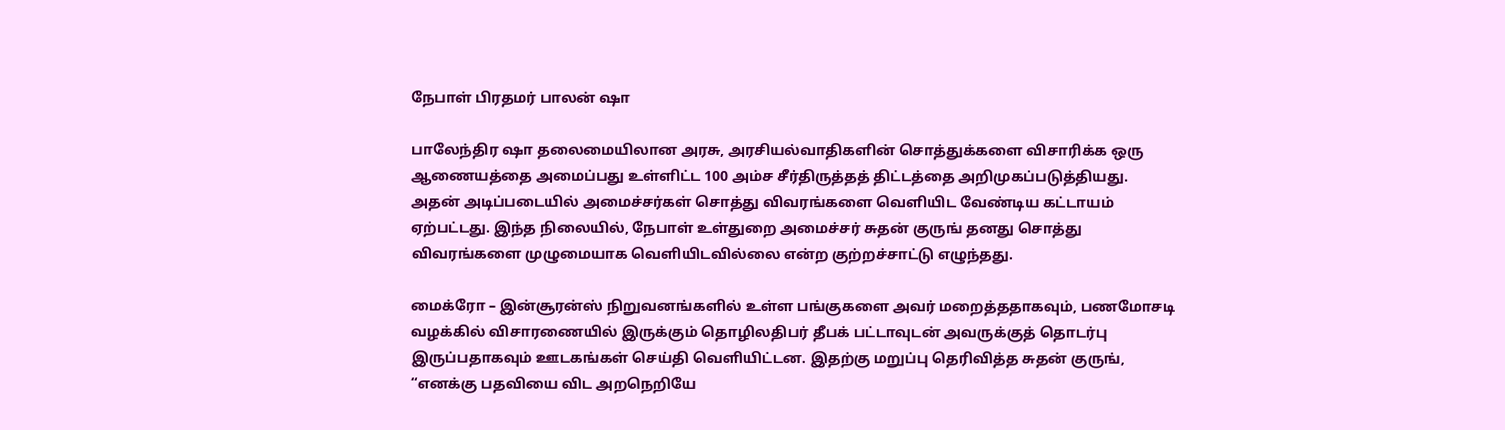நேபாள் பிரதமர் பாலன் ஷா

பாலேந்திர ஷா தலைமையிலான அரசு, அரசியல்வாதிகளின் சொத்துக்களை விசாரிக்க ஒரு ஆணையத்தை அமைப்பது உள்ளிட்ட 100 அம்ச சீர்திருத்தத் திட்டத்தை அறிமுகப்படுத்தியது. அதன் அடிப்படையில் அமைச்சர்கள் சொத்து விவரங்களை வெளியிட வேண்டிய கட்டாயம் ஏற்பட்டது. இந்த நிலையில், நேபாள் உள்துறை அமைச்சர் சுதன் குருங் தனது சொத்து விவரங்களை முழுமையாக வெளியிடவில்லை என்ற குற்றச்சாட்டு எழுந்தது.

மைக்ரோ – இன்சூரன்ஸ் நிறுவனங்களில் உள்ள பங்குகளை அவர் மறைத்ததாகவும், பணமோசடி வழக்கில் விசாரணையில் இருக்கும் தொழிலதிபர் தீபக் பட்டாவுடன் அவருக்குத் தொடர்பு இருப்பதாகவும் ஊடகங்கள் செய்தி வெளியிட்டன. இதற்கு மறுப்பு தெரிவித்த சுதன் குருங், “எனக்கு பதவியை விட அறநெறியே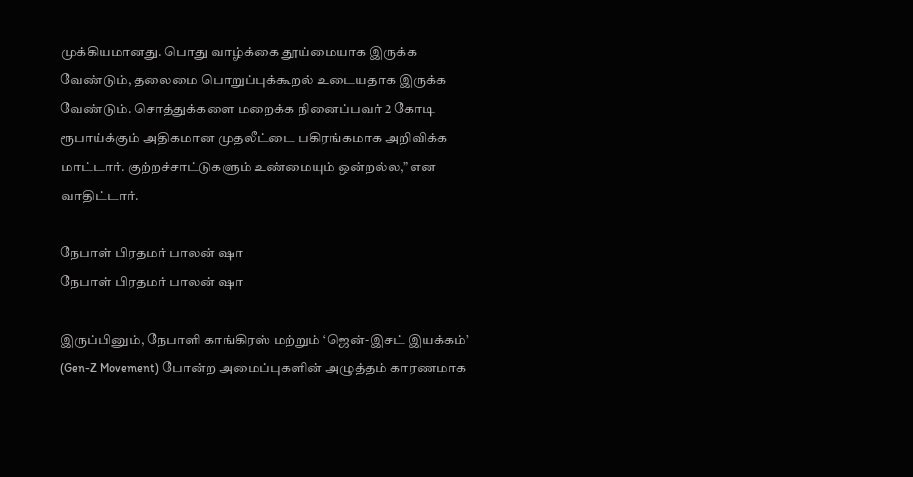முக்கியமானது. பொது வாழ்க்கை தூய்மையாக இருக்க வேண்டும், தலைமை பொறுப்புக்கூறல் உடையதாக இருக்க வேண்டும். சொத்துக்களை மறைக்க நினைப்பவர் 2 கோடி ரூபாய்க்கும் அதிகமான முதலீட்டை பகிரங்கமாக அறிவிக்க மாட்டார். குற்றச்சாட்டுகளும் உண்மையும் ஒன்றல்ல,” என வாதிட்டார்.

நேபாள் பிரதமர் பாலன் ஷா
நேபாள் பிரதமர் பாலன் ஷா

இருப்பினும், நேபாளி காங்கிரஸ் மற்றும் ‘ஜென்-இசட் இயக்கம்’ (Gen-Z Movement) போன்ற அமைப்புகளின் அழுத்தம் காரணமாக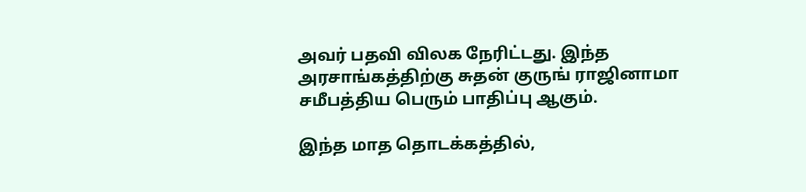அவர் பதவி விலக நேரிட்டது. இந்த அரசாங்கத்திற்கு சுதன் குருங் ராஜினாமா சமீபத்திய பெரும் பாதிப்பு ஆகும்.

இந்த மாத தொடக்கத்தில்,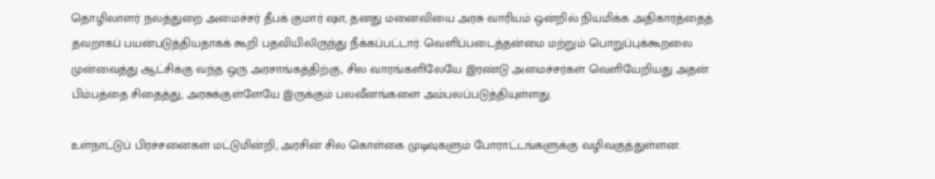தொழிலாளர் நலத்துறை அமைச்சர் தீபக் குமார் ஷா, தனது மனைவியை அரசு வாரியம் ஒன்றில் நியமிக்க அதிகாரத்தைத் தவறாகப் பயன்படுத்தியதாகக் கூறி பதவியிலிருந்து நீக்கப்பட்டார். வெளிப்படைத்தன்மை மற்றும் பொறுப்புக்கூறலை முன்வைத்து ஆட்சிக்கு வந்த ஒரு அரசாங்கத்திற்கு, சில வாரங்களிலேயே இரண்டு அமைச்சர்கள் வெளியேறியது அதன் பிம்பத்தை சிதைத்து, அரசுக்குள்ளேயே இருக்கும் பலவீனங்களை அம்பலப்படுத்தியுள்ளது.

உள்நாட்டுப் பிரச்சனைகள் மட்டுமின்றி, அரசின் சில கொள்கை முடிவுகளும் போராட்டங்களுக்கு வழிவகுத்துள்ளன.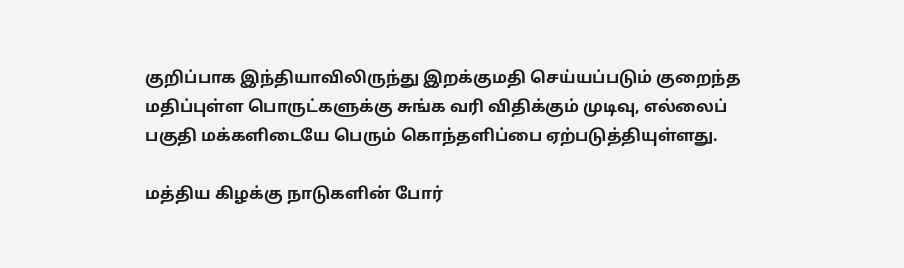குறிப்பாக இந்தியாவிலிருந்து இறக்குமதி செய்யப்படும் குறைந்த மதிப்புள்ள பொருட்களுக்கு சுங்க வரி விதிக்கும் முடிவு, எல்லைப் பகுதி மக்களிடையே பெரும் கொந்தளிப்பை ஏற்படுத்தியுள்ளது.

மத்திய கிழக்கு நாடுகளின் போர்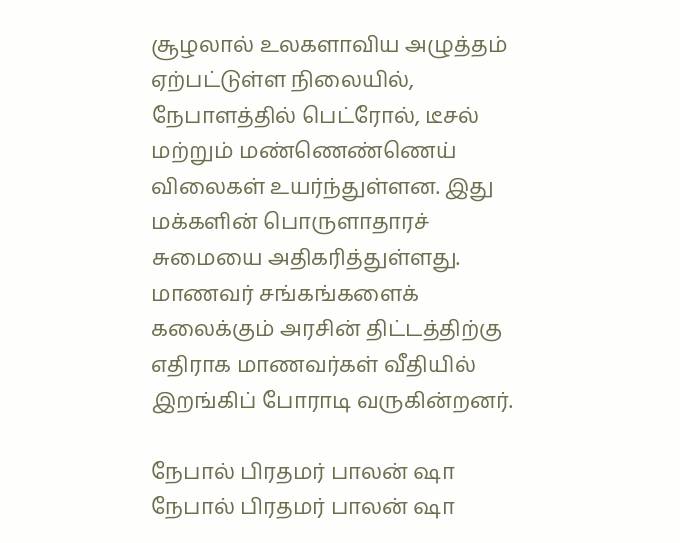சூழலால் உலகளாவிய அழுத்தம் ஏற்பட்டுள்ள நிலையில், நேபாளத்தில் பெட்ரோல், டீசல் மற்றும் மண்ணெண்ணெய் விலைகள் உயர்ந்துள்ளன. இது மக்களின் பொருளாதாரச் சுமையை அதிகரித்துள்ளது. மாணவர் சங்கங்களைக் கலைக்கும் அரசின் திட்டத்திற்கு எதிராக மாணவர்கள் வீதியில் இறங்கிப் போராடி வருகின்றனர்.

நேபால் பிரதமர் பாலன் ஷா
நேபால் பிரதமர் பாலன் ஷா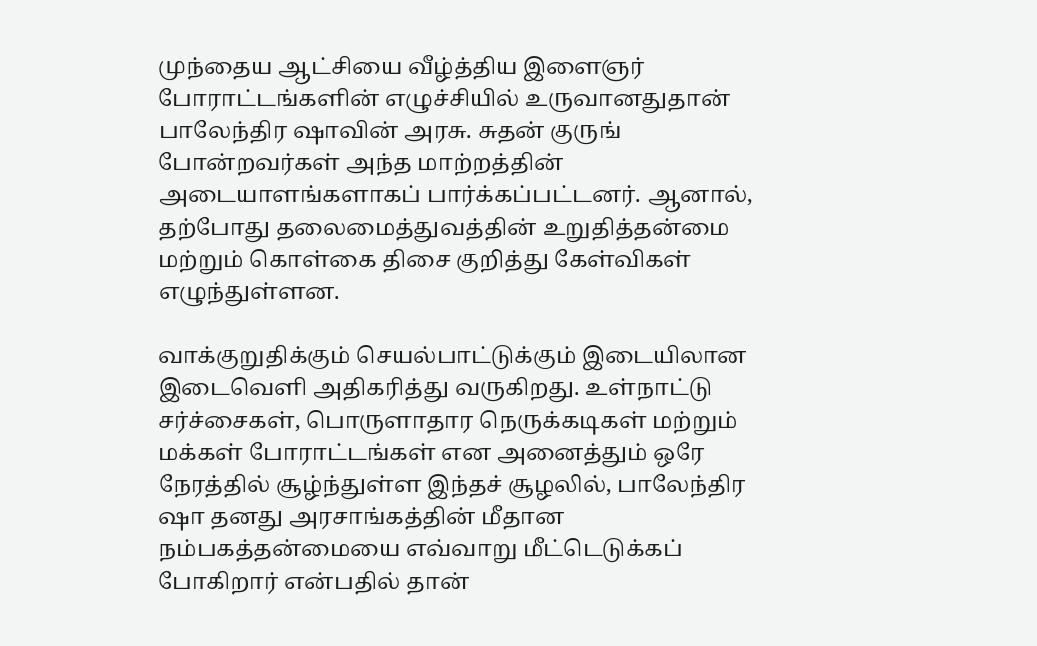முந்தைய ஆட்சியை வீழ்த்திய இளைஞர் போராட்டங்களின் எழுச்சியில் உருவானதுதான் பாலேந்திர ஷாவின் அரசு. சுதன் குருங் போன்றவர்கள் அந்த மாற்றத்தின் அடையாளங்களாகப் பார்க்கப்பட்டனர். ஆனால், தற்போது தலைமைத்துவத்தின் உறுதித்தன்மை மற்றும் கொள்கை திசை குறித்து கேள்விகள் எழுந்துள்ளன.

வாக்குறுதிக்கும் செயல்பாட்டுக்கும் இடையிலான இடைவெளி அதிகரித்து வருகிறது. உள்நாட்டு சர்ச்சைகள், பொருளாதார நெருக்கடிகள் மற்றும் மக்கள் போராட்டங்கள் என அனைத்தும் ஒரே நேரத்தில் சூழ்ந்துள்ள இந்தச் சூழலில், பாலேந்திர ஷா தனது அரசாங்கத்தின் மீதான நம்பகத்தன்மையை எவ்வாறு மீட்டெடுக்கப் போகிறார் என்பதில் தான்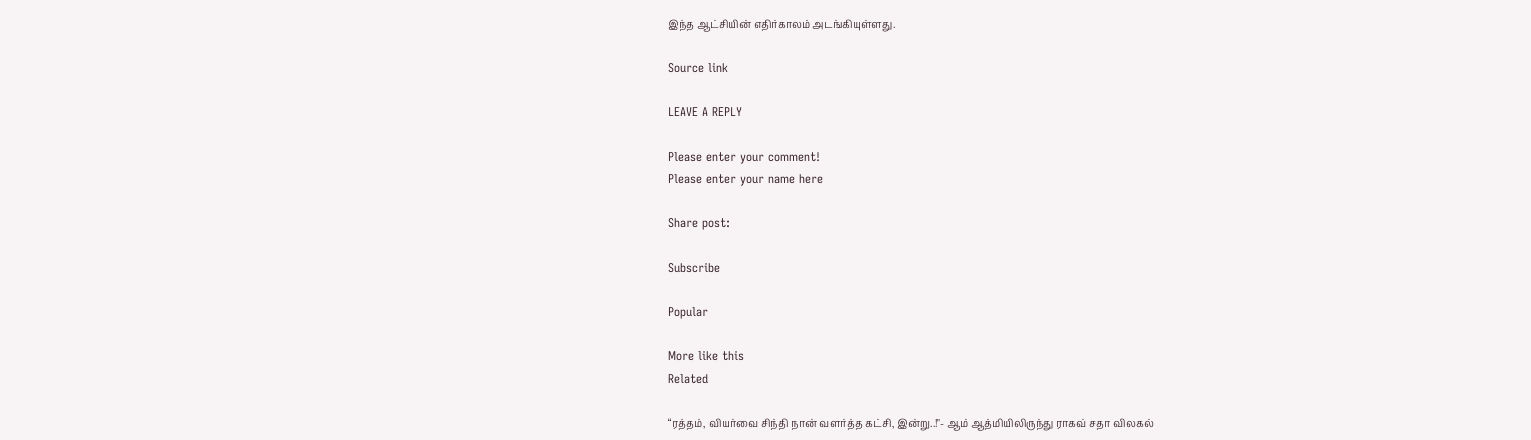இந்த ஆட்சியின் எதிர்காலம் அடங்கியுள்ளது.

Source link

LEAVE A REPLY

Please enter your comment!
Please enter your name here

Share post:

Subscribe

Popular

More like this
Related

“ரத்தம், வியர்வை சிந்தி நான் வளர்த்த கட்சி, இன்று..!"- ஆம் ஆத்மியிலிருந்து ராகவ் சதா விலகல்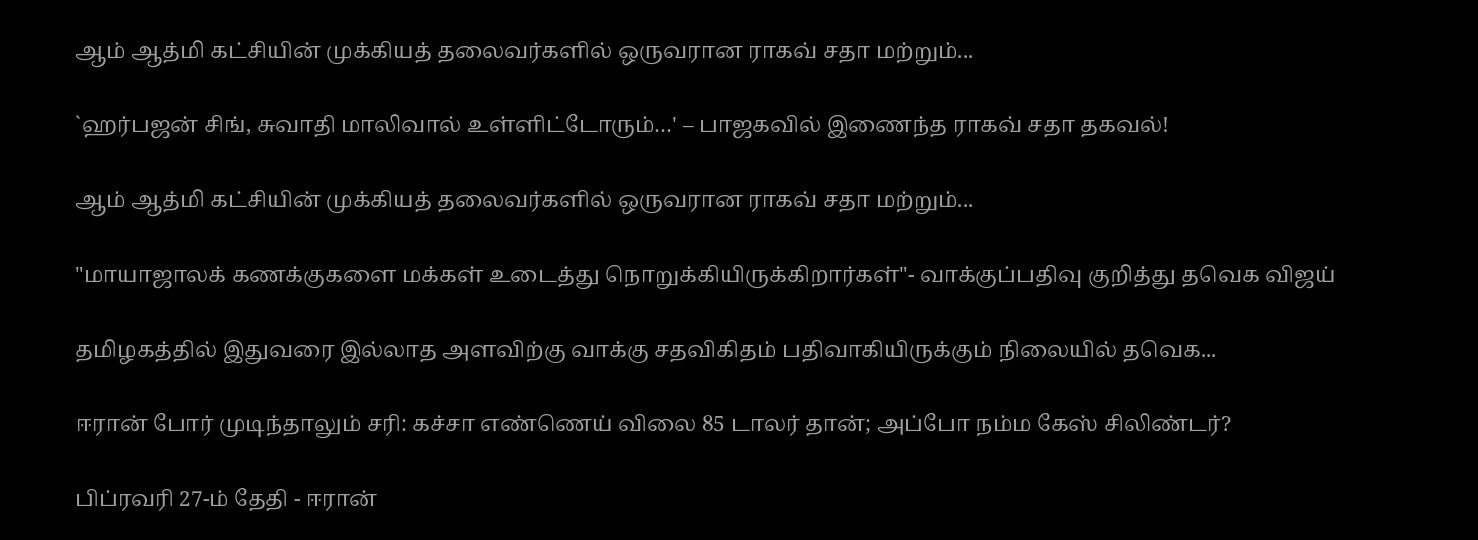ஆம் ஆத்மி கட்சியின் முக்கியத் தலைவர்களில் ஒருவரான ராகவ் சதா மற்றும்...

`ஹர்பஜன் சிங், சுவாதி மாலிவால் உள்ளிட்டோரும்…' – பாஜகவில் இணைந்த ராகவ் சதா தகவல்!

ஆம் ஆத்மி கட்சியின் முக்கியத் தலைவர்களில் ஒருவரான ராகவ் சதா மற்றும்...

"மாயாஜாலக் கணக்குகளை மக்கள் உடைத்து நொறுக்கியிருக்கிறார்கள்"- வாக்குப்பதிவு குறித்து தவெக விஜய்

தமிழகத்தில் இதுவரை இல்லாத அளவிற்கு வாக்கு சதவிகிதம் பதிவாகியிருக்கும் நிலையில் தவெக...

ஈரான் போர் முடிந்தாலும் சரி: கச்சா எண்ணெய் விலை 85 டாலர் தான்; அப்போ நம்ம கேஸ் சிலிண்டர்?

பிப்ரவரி 27-ம் தேதி - ஈரான்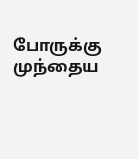போருக்கு முந்தைய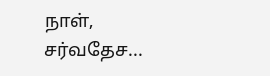நாள், சர்வதேச...